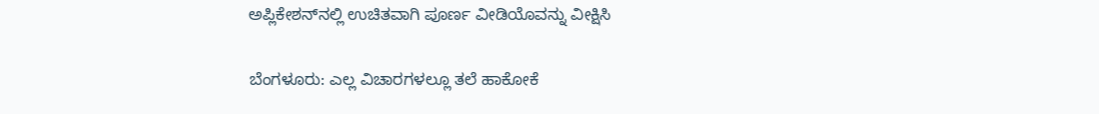ಅಪ್ಲಿಕೇಶನ್‌ನಲ್ಲಿ ಉಚಿತವಾಗಿ ಪೂರ್ಣ ವೀಡಿಯೊವನ್ನು ವೀಕ್ಷಿಸಿ

ಬೆಂಗಳೂರು: ಎಲ್ಲ ವಿಚಾರಗಳಲ್ಲೂ ತಲೆ ಹಾಕೋಕೆ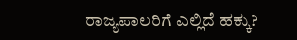ರಾಜ್ಯಪಾಲರಿಗೆ ಎಲ್ಲಿದೆ ಹಕ್ಕು?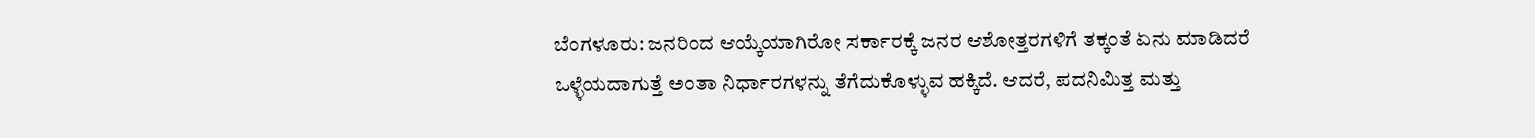ಬೆಂಗಳೂರು: ಜನರಿಂದ ಆಯ್ಕೆಯಾಗಿರೋ ಸರ್ಕಾರಕ್ಕೆ ಜನರ ಆಶೋತ್ತರಗಳಿಗೆ ತಕ್ಕಂತೆ ಏನು ಮಾಡಿದರೆ ಒಳ್ಳೆಯದಾಗುತ್ತೆ ಅಂತಾ ನಿರ್ಧಾರಗಳನ್ನು ತೆಗೆದುಕೊಳ್ಳುವ ಹಕ್ಕಿದೆ. ಆದರೆ, ಪದನಿಮಿತ್ತ ಮತ್ತು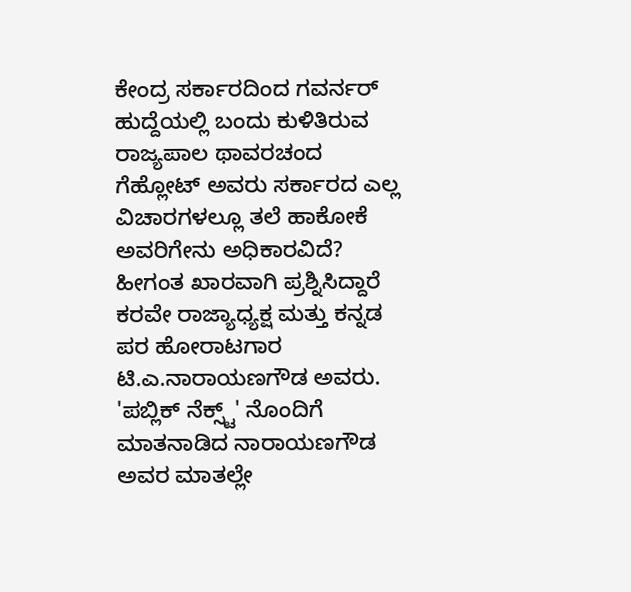ಕೇಂದ್ರ ಸರ್ಕಾರದಿಂದ ಗವರ್ನರ್ ಹುದ್ದೆಯಲ್ಲಿ ಬಂದು ಕುಳಿತಿರುವ ರಾಜ್ಯಪಾಲ ಥಾವರಚಂದ ಗೆಹ್ಲೋಟ್ ಅವರು ಸರ್ಕಾರದ ಎಲ್ಲ ವಿಚಾರಗಳಲ್ಲೂ ತಲೆ ಹಾಕೋಕೆ ಅವರಿಗೇನು ಅಧಿಕಾರವಿದೆ? ಹೀಗಂತ ಖಾರವಾಗಿ ಪ್ರಶ್ನಿಸಿದ್ದಾರೆ ಕರವೇ ರಾಜ್ಯಾಧ್ಯಕ್ಷ ಮತ್ತು ಕನ್ನಡ ಪರ ಹೋರಾಟಗಾರ ಟಿ.ಎ.ನಾರಾಯಣಗೌಡ ಅವರು. 'ಪಬ್ಲಿಕ್ ನೆಕ್ಸ್ಟ್' ನೊಂದಿಗೆ ಮಾತನಾಡಿದ ನಾರಾಯಣಗೌಡ ಅವರ ಮಾತಲ್ಲೇ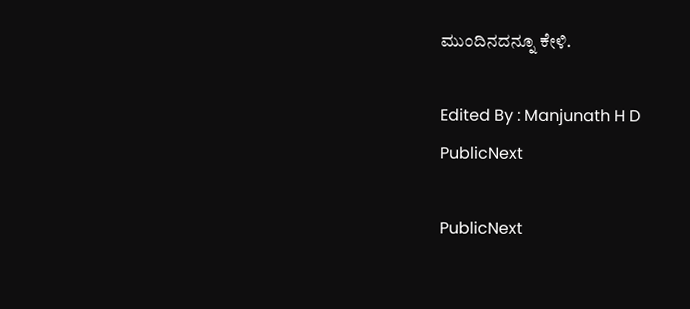ಮುಂದಿನದನ್ನೂ ಕೇಳಿ.

Edited By : Manjunath H D
PublicNext

PublicNext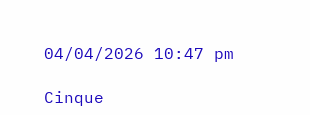04/04/2026 10:47 pm

Cinque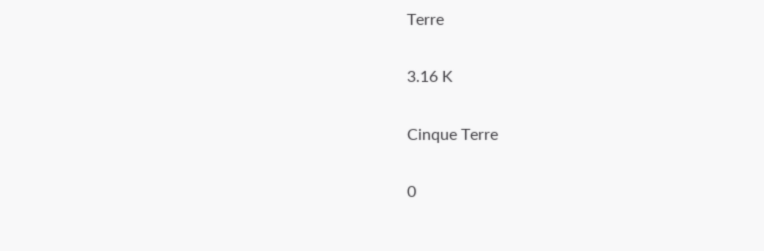Terre

3.16 K

Cinque Terre

0